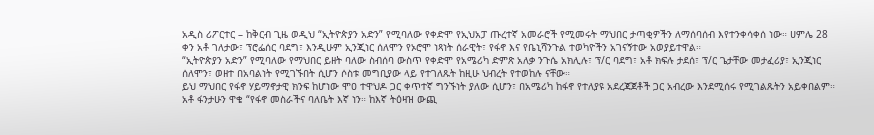አዲስ ሪፖርተር – ከቅርብ ጊዜ ወዲህ “ኢትዮጵያን አድን” የሚባለው የቀድሞ የኢህአፓ ጡረተኛ አመራሮች የሚመሩት ማህበር ታጣቂዎችን ለማሰባሰብ እየተንቀሳቀሰ ነው። ሀምሌ 28 ቀን አቶ ገለታው፣ ፕሮፌሰር ባደግ፣ እንዲሁም ኢንጂነር ሰለሞን የኦሮሞ ነጻነት ሰራዊት፣ የፋኖ እና የቤኒሻንጉል ተወካዮችን አገናኝተው አወያይተዋል።
“ኢትዮጵያን አድን” የሚባለው የማህበር ይዘት ባለው ስብሰባ ውስጥ የቀድሞ የአሜሪካ ድምጽ አለቃ ንጉሴ አክሊሉ፣ ፕ/ር ባደግ፣ አቶ ክፍሉ ታደሰ፣ ፕ/ር ጌታቸው መታፈሪያ፣ ኢንጂነር ሰለሞን፣ ወዘተ በአባልነት የሚገኙበት ሲሆን ሶስቱ መግቢያው ላይ የተገለጹት ከዚሁ ህብረት የተወከሉ ናቸው።
ይህ ማህበር የፋኖ ሃይማኖታዊ ክንፍ ከሆነው ሞዐ ተዋህዶ ጋር ቀጥተኛ ግንኙነት ያለው ሲሆን፣ በአሜሪካ ከፋኖ የተለያዩ አደረጃጀቶች ጋር አብረው እንደሚሰሩ የሚገልጹትን አይቀበልም። አቶ ፋንታሁን ዋቄ “የፋኖ መስራችና ባለቤት እኛ ነን። ከእኛ ትዕዛዝ ውጪ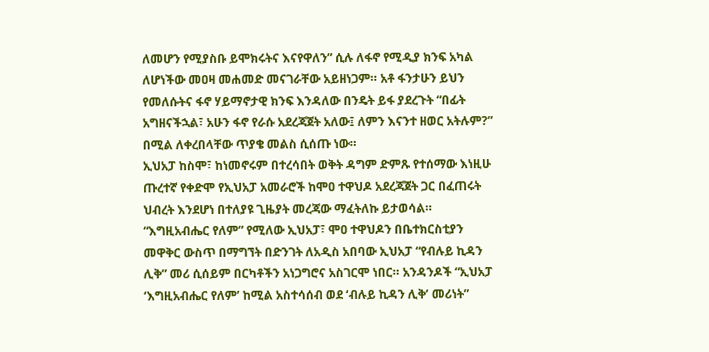ለመሆን የሚያስቡ ይሞክሩትና እናየዋለን” ሲሉ ለፋኖ የሚዲያ ክንፍ አካል ለሆነችው መዐዛ መሐመድ መናገራቸው አይዘነጋም። አቶ ፋንታሁን ይህን የመለሱትና ፋኖ ሃይማኖታዊ ክንፍ እንዳለው በንዴት ይፋ ያደረጉት “በፊት አግዘናችኋል፣ አሁን ፋኖ የራሱ አደረጃጀት አለው፤ ለምን እናንተ ዘወር አትሉም?” በሚል ለቀረበላቸው ጥያቄ መልስ ሲሰጡ ነው።
ኢህአፓ ከስሞ፣ ከነመኖሩም በተረሳበት ወቅት ዳግም ድምጹ የተሰማው እነዚሁ ጡረተኛ የቀድሞ የኢህአፓ አመራሮች ከሞዐ ተዋህዶ አደረጃጀት ጋር በፈጠሩት ህብረት እንደሆነ በተለያዩ ጊዜያት መረጃው ማፈትለኩ ይታወሳል።
“እግዚአብሔር የለም” የሚለው ኢህአፓ፣ ሞዐ ተዋህዶን በቤተክርስቲያን መዋቅር ውስጥ በማግኘት በድንገት ለአዲስ አበባው ኢህአፓ “የብሉይ ኪዳን ሊቅ” መሪ ሲሰይም በርካቶችን አነጋግሮና አስገርሞ ነበር። አንዳንዶች “ኢህአፓ ‘እግዚአብሔር የለም’ ከሚል አስተሳሰብ ወደ ‘ብሉይ ኪዳን ሊቅ’ መሪነት”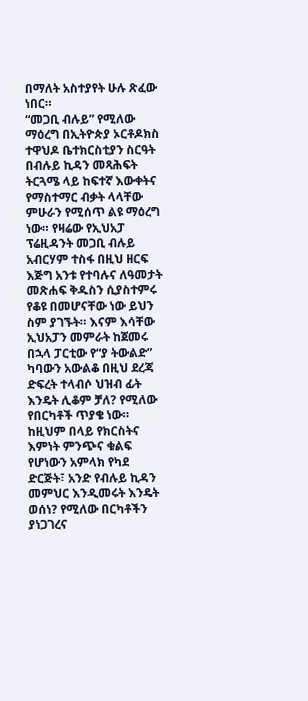በማለት አስተያየት ሁሉ ጽፈው ነበር።
“መጋቢ ብሉይ” የሚለው ማዕረግ በኢትዮጵያ ኦርቶዶክስ ተዋህዶ ቤተክርስቲያን ስርዓት በብሉይ ኪዳን መጻሕፍት ትርጓሜ ላይ ከፍተኛ እውቀትና የማስተማር ብቃት ላላቸው ምሁራን የሚሰጥ ልዩ ማዕረግ ነው። የዛሬው የኢህአፓ ፕሬዚዳንት መጋቢ ብሉይ አብርሃም ተስፋ በዚህ ዘርፍ እጅግ አንቱ የተባሉና ለዓመታት መጽሐፍ ቅዱስን ሲያስተምሩ የቆዩ በመሆናቸው ነው ይህን ስም ያገኙት። እናም እሳቸው ኢህአፓን መምራት ከጀመሩ በኋላ ፓርቲው የ“ያ ትውልድ” ካባውን አውልቆ በዚህ ደረጃ ድፍረት ተላብሶ ህዝብ ፊት እንዴት ሊቆም ቻለ? የሚለው የበርካቶች ጥያቄ ነው። ከዚህም በላይ የክርስትና እምነት ምንጭና ቁልፍ የሆነውን አምላክ የካደ ድርጅት፣ አንድ የብሉይ ኪዳን መምህር እንዲመሩት እንዴት ወሰነ? የሚለው በርካቶችን ያነጋገረና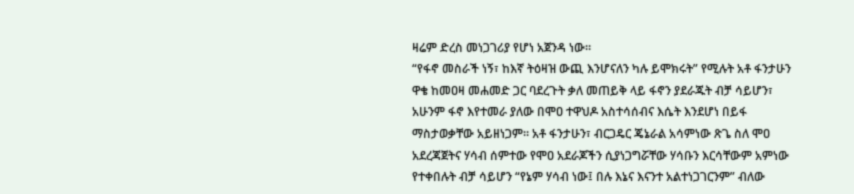ዛሬም ድረስ መነጋገሪያ የሆነ አጀንዳ ነው።
“የፋኖ መስራች ነኝ፣ ከእኛ ትዕዛዝ ውጪ እንሆናለን ካሉ ይሞክሩት” የሚሉት አቶ ፋንታሁን ዋቄ ከመዐዛ መሐመድ ጋር ባደረጉት ቃለ መጠይቅ ላይ ፋኖን ያደራጁት ብቻ ሳይሆን፣ አሁንም ፋኖ እየተመራ ያለው በሞዐ ተዋህዶ አስተሳሰብና እሴት እንደሆነ በይፋ ማስታወቃቸው አይዘነጋም። አቶ ፋንታሁን፣ ብርጋዴር ጄኔራል አሳምነው ጽጌ ስለ ሞዐ አደረጃጀትና ሃሳብ ሰምተው የሞዐ አደራጆችን ሲያነጋግሯቸው ሃሳቡን እርሳቸውም አምነው የተቀበሉት ብቻ ሳይሆን “የኔም ሃሳብ ነው፤ በሉ እኔና እናንተ አልተነጋገርንም” ብለው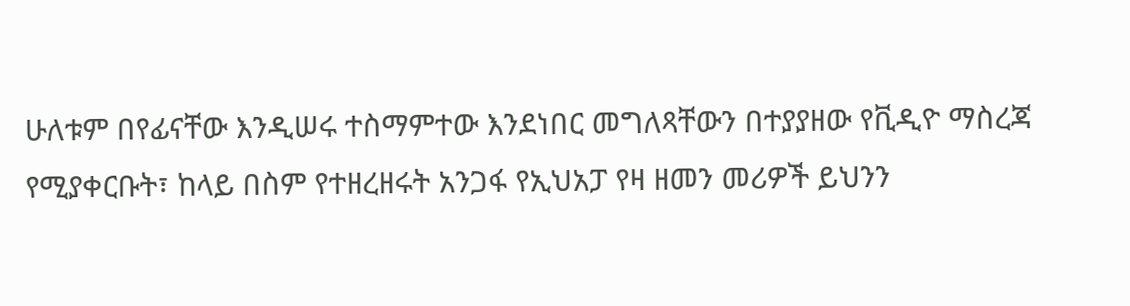ሁለቱም በየፊናቸው እንዲሠሩ ተስማምተው እንደነበር መግለጻቸውን በተያያዘው የቪዲዮ ማስረጃ የሚያቀርቡት፣ ከላይ በስም የተዘረዘሩት አንጋፋ የኢህአፓ የዛ ዘመን መሪዎች ይህንን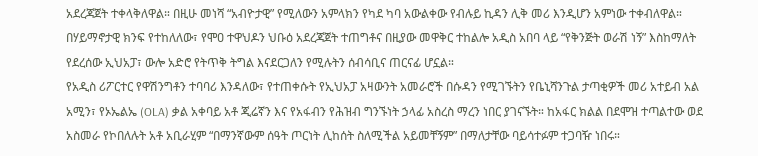አደረጃጀት ተቀላቅለዋል። በዚሁ መነሻ “አብዮታዊ” የሚለውን አምላክን የካደ ካባ አውልቀው የብሉይ ኪዳን ሊቅ መሪ እንዲሆን አምነው ተቀብለዋል።
በሃይማኖታዊ ክንፍ የተከለለው፣ የሞዐ ተዋህዶን ህቡዕ አደረጃጀት ተጠግቶና በዚያው መዋቅር ተከልሎ አዲስ አበባ ላይ “የቅንጅት ወራሽ ነኝ” እስከማለት የደረሰው ኢህአፓ፣ ውሎ አድሮ የትጥቅ ትግል እናደርጋለን የሚሉትን ሰብሳቢና ጠርናፊ ሆኗል።
የአዲስ ሪፖርተር የዋሽንግቶን ተባባሪ እንዳለው፣ የተጠቀሱት የኢህአፓ አዛውንት አመራሮች በሱዳን የሚገኙትን የቤኒሻንጉል ታጣቂዎች መሪ አተይብ አል አሚን፣ የኦኤልኤ (OLA) ቃል አቀባይ አቶ ጂሬኛን እና የአፋብን የሕዝብ ግንኙነት ኃላፊ አስረስ ማረን ነበር ያገናኙት። ከአፋር ክልል በደሞዝ ተጣልተው ወደ አስመራ የኮበለሉት አቶ አቢራሂም “በማንኛውም ሰዓት ጦርነት ሊከሰት ስለሚችል አይመቸኝም” በማለታቸው ባይሳተፉም ተጋባዥ ነበሩ።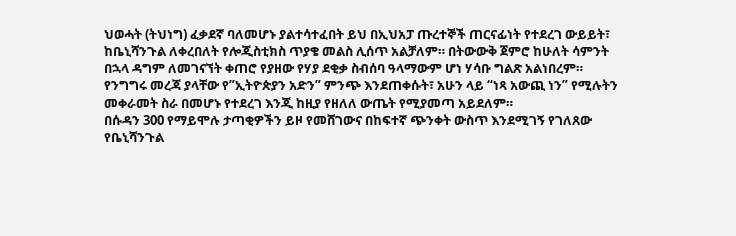ህወሓት (ትህነግ) ፈቃደኛ ባለመሆኑ ያልተሳተፈበት ይህ በኢህአፓ ጡረተኞች ጠርናፊነት የተደረገ ውይይት፣ ከቤኒሻንጉል ለቀረበለት የሎጂስቲክስ ጥያቄ መልስ ሊሰጥ አልቻለም። በትውውቅ ጀምሮ ከሁለት ሳምንት በኋላ ዳግም ለመገናኘት ቀጠሮ የያዘው የሃያ ደቂቃ ስብሰባ ዓላማውም ሆነ ሃሳቡ ግልጽ አልነበረም።
የንግግሩ መረጃ ያላቸው የ”ኢትዮጵያን አድን” ምንጭ እንደጠቀሱት፣ አሁን ላይ “ነጻ አውጪ ነን” የሚሉትን መቀራመት ስራ በመሆኑ የተደረገ እንጂ ከዚያ የዘለለ ውጤት የሚያመጣ አይደለም።
በሱዳን 300 የማይሞሉ ታጣቂዎችን ይዞ የመሸገውና በከፍተኛ ጭንቀት ውስጥ እንደሚገኝ የገለጸው የቤኒሻንጉል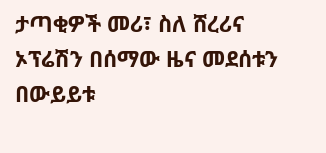ታጣቂዎች መሪ፣ ስለ ሸረሪና ኦፕሬሽን በሰማው ዜና መደሰቱን በውይይቱ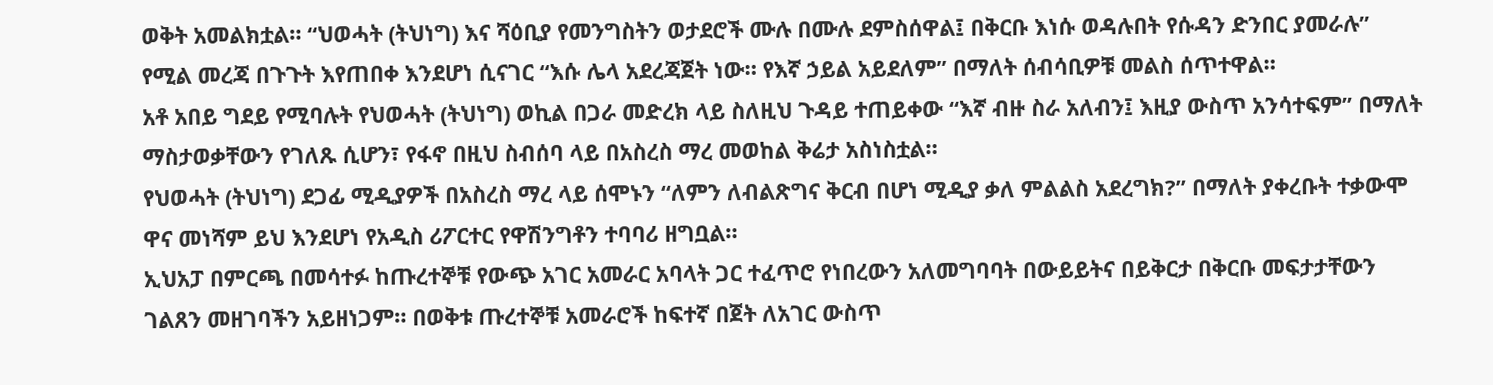ወቅት አመልክቷል። “ህወሓት (ትህነግ) እና ሻዕቢያ የመንግስትን ወታደሮች ሙሉ በሙሉ ደምስሰዋል፤ በቅርቡ እነሱ ወዳሉበት የሱዳን ድንበር ያመራሉ” የሚል መረጃ በጉጉት እየጠበቀ እንደሆነ ሲናገር “እሱ ሌላ አደረጃጀት ነው። የእኛ ኃይል አይደለም” በማለት ሰብሳቢዎቹ መልስ ሰጥተዋል።
አቶ አበይ ግደይ የሚባሉት የህወሓት (ትህነግ) ወኪል በጋራ መድረክ ላይ ስለዚህ ጉዳይ ተጠይቀው “እኛ ብዙ ስራ አለብን፤ እዚያ ውስጥ አንሳተፍም” በማለት ማስታወቃቸውን የገለጹ ሲሆን፣ የፋኖ በዚህ ስብሰባ ላይ በአስረስ ማረ መወከል ቅሬታ አስነስቷል።
የህወሓት (ትህነግ) ደጋፊ ሚዲያዎች በአስረስ ማረ ላይ ሰሞኑን “ለምን ለብልጽግና ቅርብ በሆነ ሚዲያ ቃለ ምልልስ አደረግክ?” በማለት ያቀረቡት ተቃውሞ ዋና መነሻም ይህ እንደሆነ የአዲስ ሪፖርተር የዋሽንግቶን ተባባሪ ዘግቧል።
ኢህአፓ በምርጫ በመሳተፉ ከጡረተኞቹ የውጭ አገር አመራር አባላት ጋር ተፈጥሮ የነበረውን አለመግባባት በውይይትና በይቅርታ በቅርቡ መፍታታቸውን ገልጸን መዘገባችን አይዘነጋም። በወቅቱ ጡረተኞቹ አመራሮች ከፍተኛ በጀት ለአገር ውስጥ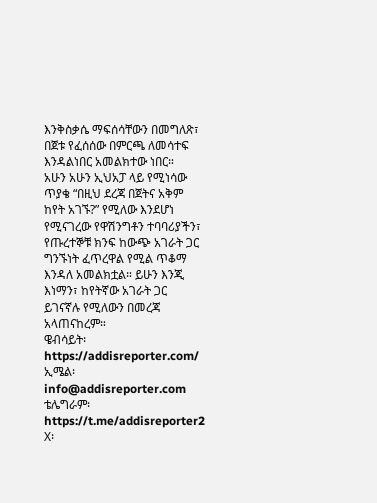እንቅስቃሴ ማፍሰሳቸውን በመግለጽ፣ በጀቱ የፈሰሰው በምርጫ ለመሳተፍ እንዳልነበር አመልክተው ነበር።
አሁን አሁን ኢህአፓ ላይ የሚነሳው ጥያቄ “በዚህ ደረጃ በጀትና አቅም ከየት አገኙ?” የሚለው እንደሆነ የሚናገረው የዋሽንግቶን ተባባሪያችን፣ የጡረተኞቹ ክንፍ ከውጭ አገራት ጋር ግንኙነት ፈጥረዋል የሚል ጥቆማ እንዳለ አመልክቷል። ይሁን እንጂ እነማን፣ ከየትኛው አገራት ጋር ይገናኛሉ የሚለውን በመረጃ አላጠናከረም።
ዌብሳይት፡ https://addisreporter.com/
ኢሜል፡ info@addisreporter.com
ቴሌግራም፡ https://t.me/addisreporter2
X፡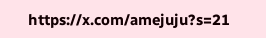https://x.com/amejuju?s=21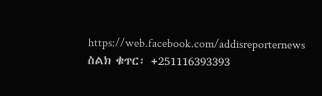https://web.facebook.com/addisreporternews
ስልክ ቁጥር፡ +251116393393